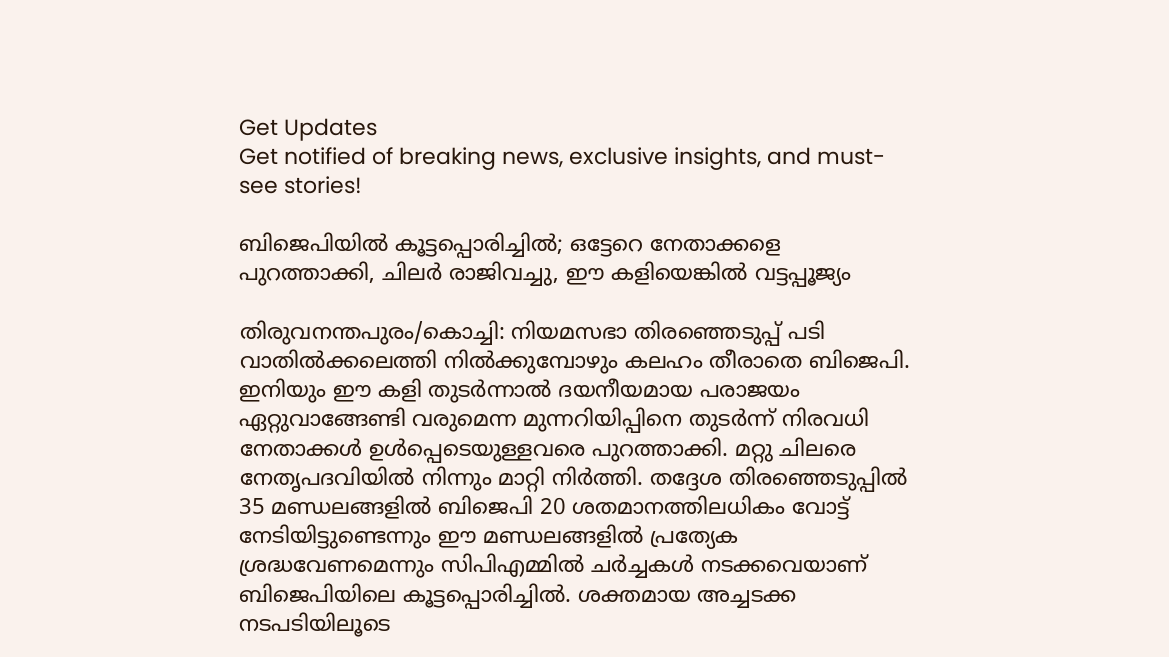Get Updates
Get notified of breaking news, exclusive insights, and must-see stories!

ബിജെപിയില്‍ കൂട്ടപ്പൊരിച്ചില്‍; ഒട്ടേറെ നേതാക്കളെ പുറത്താക്കി, ചിലര്‍ രാജിവച്ചു, ഈ കളിയെങ്കില്‍ വട്ടപ്പൂജ്യം

തിരുവനന്തപുരം/കൊച്ചി: നിയമസഭാ തിരഞ്ഞെടുപ്പ് പടി വാതില്‍ക്കലെത്തി നില്‍ക്കുമ്പോഴും കലഹം തീരാതെ ബിജെപി. ഇനിയും ഈ കളി തുടര്‍ന്നാല്‍ ദയനീയമായ പരാജയം ഏറ്റുവാങ്ങേണ്ടി വരുമെന്ന മുന്നറിയിപ്പിനെ തുടര്‍ന്ന് നിരവധി നേതാക്കള്‍ ഉള്‍പ്പെടെയുള്ളവരെ പുറത്താക്കി. മറ്റു ചിലരെ നേതൃപദവിയില്‍ നിന്നും മാറ്റി നിര്‍ത്തി. തദ്ദേശ തിരഞ്ഞെടുപ്പില്‍ 35 മണ്ഡലങ്ങളില്‍ ബിജെപി 20 ശതമാനത്തിലധികം വോട്ട് നേടിയിട്ടുണ്ടെന്നും ഈ മണ്ഡലങ്ങളില്‍ പ്രത്യേക ശ്രദ്ധവേണമെന്നും സിപിഎമ്മില്‍ ചര്‍ച്ചകള്‍ നടക്കവെയാണ് ബിജെപിയിലെ കൂട്ടപ്പൊരിച്ചില്‍. ശക്തമായ അച്ചടക്ക നടപടിയിലൂടെ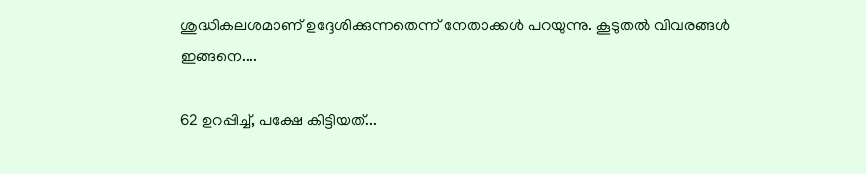ശുദ്ധികലശമാണ് ഉദ്ദേശിക്കുന്നതെന്ന് നേതാക്കള്‍ പറയുന്നു. കൂടുതല്‍ വിവരങ്ങള്‍ ഇങ്ങനെ....

62 ഉറപ്പിച്ച്, പക്ഷേ കിട്ടിയത്...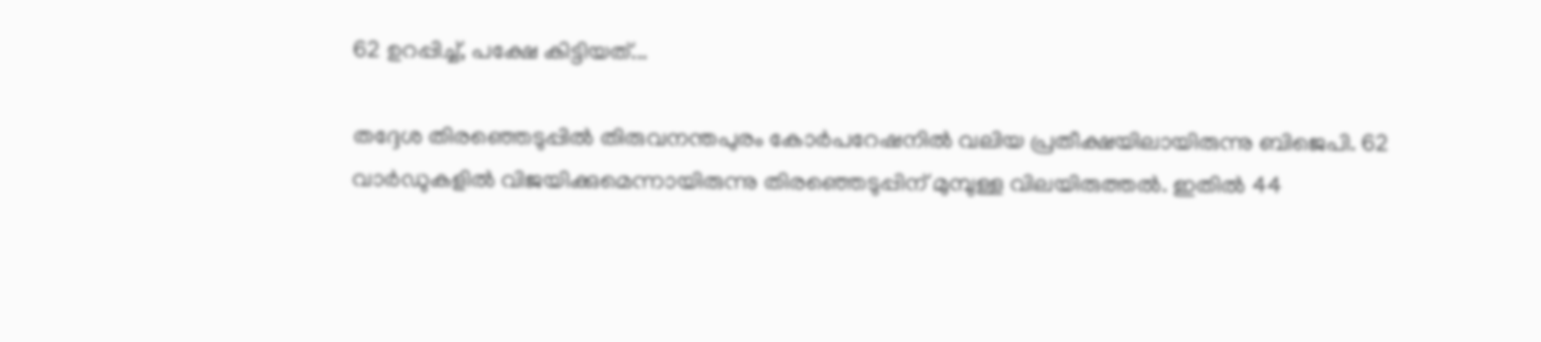62 ഉറപ്പിച്ച്, പക്ഷേ കിട്ടിയത്...

തദ്ദേശ തിരഞ്ഞെടുപ്പില്‍ തിരുവനന്തപുരം കോര്‍പറേഷനില്‍ വലിയ പ്രതീക്ഷയിലായിരുന്നു ബിജെപി. 62 വാര്‍ഡുകളില്‍ വിജയിക്കുമെന്നായിരുന്നു തിരഞ്ഞെടുപ്പിന് മുമ്പുള്ള വിലയിരുത്തല്‍. ഇതില്‍ 44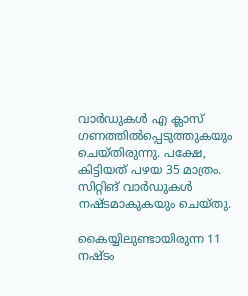വാര്‍ഡുകള്‍ എ ക്ലാസ് ഗണത്തില്‍പ്പെടുത്തുകയും ചെയ്തിരുന്നു. പക്ഷേ, കിട്ടിയത് പഴയ 35 മാത്രം. സിറ്റിങ് വാര്‍ഡുകള്‍ നഷ്ടമാകുകയും ചെയ്തു.

കൈയ്യിലുണ്ടായിരുന്ന 11 നഷ്ടം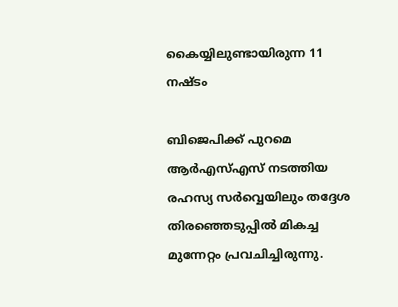കൈയ്യിലുണ്ടായിരുന്ന 11 നഷ്ടം

ബിജെപിക്ക് പുറമെ ആര്‍എസ്എസ് നടത്തിയ രഹസ്യ സര്‍വ്വെയിലും തദ്ദേശ തിരഞ്ഞെടുപ്പില്‍ മികച്ച മുന്നേറ്റം പ്രവചിച്ചിരുന്നു.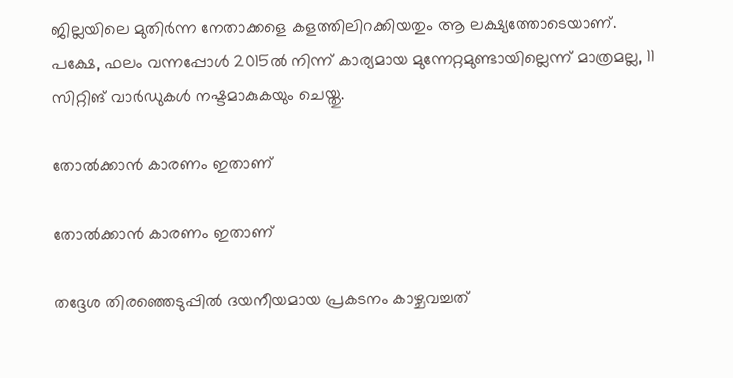ജില്ലയിലെ മുതിര്‍ന്ന നേതാക്കളെ കളത്തിലിറക്കിയതും ആ ലക്ഷ്യത്തോടെയാണ്. പക്ഷേ, ഫലം വന്നപ്പോള്‍ 2015ല്‍ നിന്ന് കാര്യമായ മുന്നേറ്റമുണ്ടായില്ലെന്ന് മാത്രമല്ല, 11 സിറ്റിങ് വാര്‍ഡുകള്‍ നഷ്ടമാകുകയും ചെയ്തു.

തോല്‍ക്കാന്‍ കാരണം ഇതാണ്

തോല്‍ക്കാന്‍ കാരണം ഇതാണ്

തദ്ദേശ തിരഞ്ഞെടുപ്പില്‍ ദയനീയമായ പ്രകടനം കാഴ്ചവച്ചത്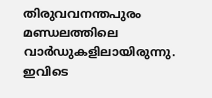തിരുവവനന്തപുരം മണ്ഡലത്തിലെ വാര്‍ഡുകളിലായിരുന്നു. ഇവിടെ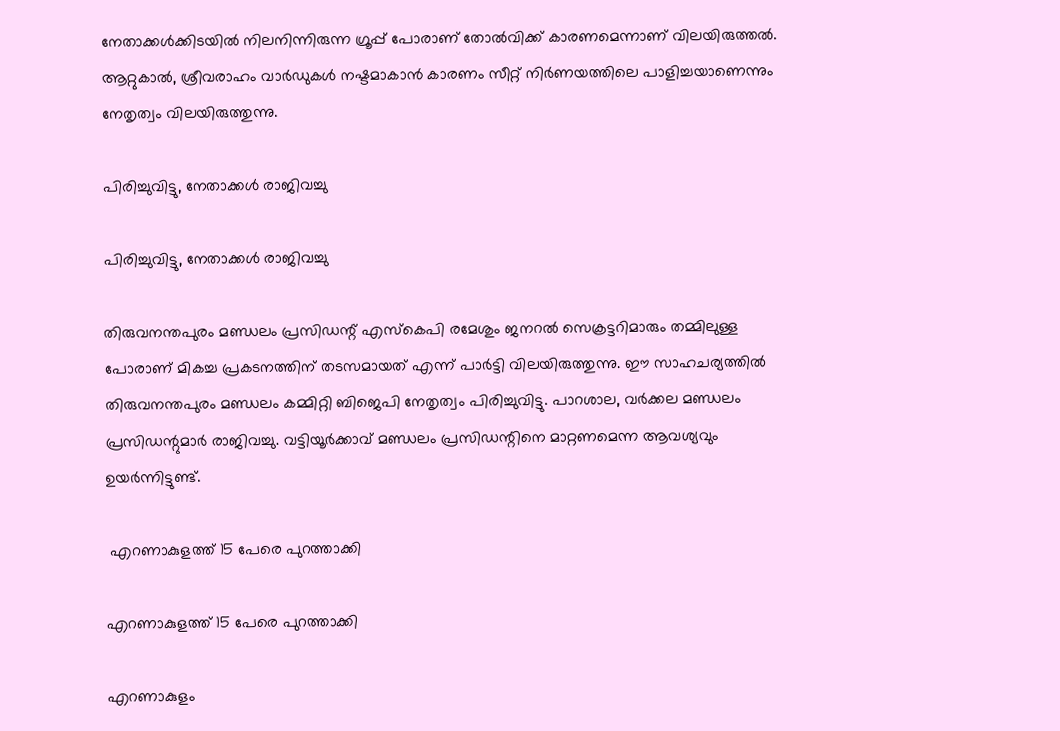നേതാക്കള്‍ക്കിടയില്‍ നിലനിന്നിരുന്ന ഗ്രൂപ്പ് പോരാണ് തോല്‍വിക്ക് കാരണമെന്നാണ് വിലയിരുത്തല്‍. ആറ്റുകാല്‍, ശ്രീവരാഹം വാര്‍ഡുകള്‍ നഷ്ടമാകാന്‍ കാരണം സീറ്റ് നിര്‍ണയത്തിലെ പാളിച്ചയാണെന്നും നേതൃത്വം വിലയിരുത്തുന്നു.

പിരിച്ചുവിട്ടു, നേതാക്കള്‍ രാജിവച്ചു

പിരിച്ചുവിട്ടു, നേതാക്കള്‍ രാജിവച്ചു

തിരുവനന്തപുരം മണ്ഡലം പ്രസിഡന്റ് എസ്‌കെപി രമേശും ജനറല്‍ സെക്രട്ടറിമാരും തമ്മിലുള്ള പോരാണ് മികച്ച പ്രകടനത്തിന് തടസമായത് എന്ന് പാര്‍ട്ടി വിലയിരുത്തുന്നു. ഈ സാഹചര്യത്തില്‍ തിരുവനന്തപുരം മണ്ഡലം കമ്മിറ്റി ബിജെപി നേതൃത്വം പിരിച്ചുവിട്ടു. പാറശാല, വര്‍ക്കല മണ്ഡലം പ്രസിഡന്റുമാര്‍ രാജിവച്ചു. വട്ടിയൂര്‍ക്കാവ് മണ്ഡലം പ്രസിഡന്റിനെ മാറ്റണമെന്ന ആവശ്യവും ഉയര്‍ന്നിട്ടുണ്ട്.

 എറണാകുളത്ത് 15 പേരെ പുറത്താക്കി

എറണാകുളത്ത് 15 പേരെ പുറത്താക്കി

എറണാകുളം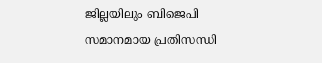ജില്ലയിലും ബിജെപി സമാനമായ പ്രതിസന്ധി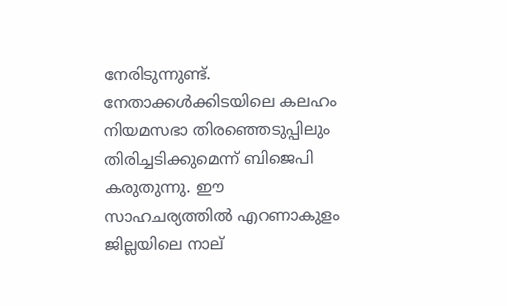നേരിടുന്നുണ്ട്. നേതാക്കള്‍ക്കിടയിലെ കലഹം നിയമസഭാ തിരഞ്ഞെടുപ്പിലും തിരിച്ചടിക്കുമെന്ന് ബിജെപി കരുതുന്നു. ഈ സാഹചര്യത്തില്‍ എറണാകുളം ജില്ലയിലെ നാല്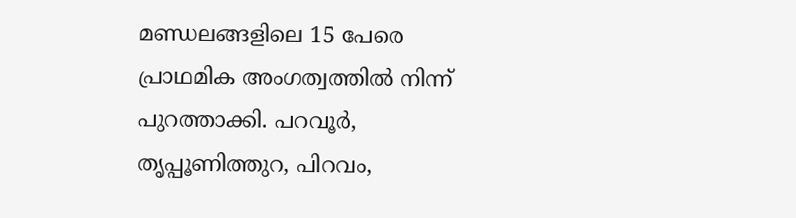മണ്ഡലങ്ങളിലെ 15 പേരെ പ്രാഥമിക അംഗത്വത്തില്‍ നിന്ന് പുറത്താക്കി. പറവൂര്‍, തൃപ്പൂണിത്തുറ, പിറവം,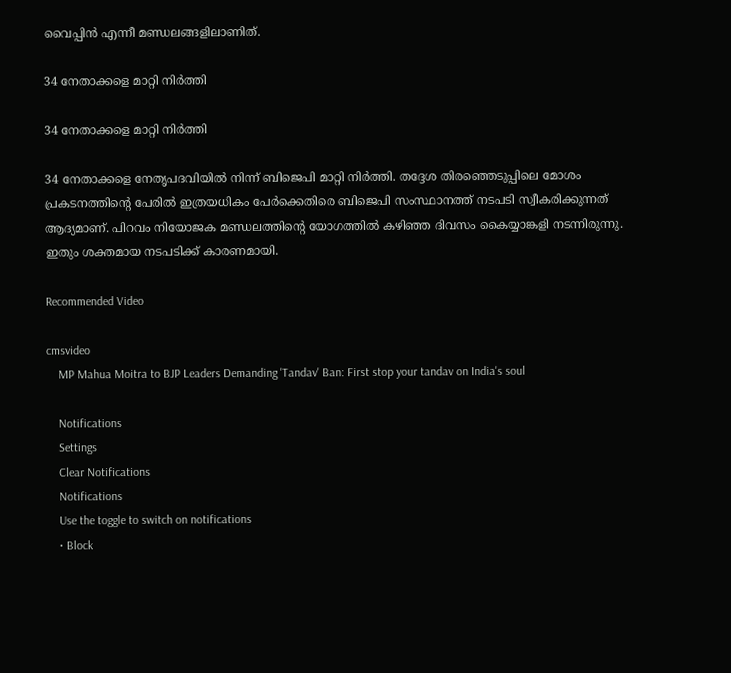വൈപ്പിന്‍ എന്നീ മണ്ഡലങ്ങളിലാണിത്.

34 നേതാക്കളെ മാറ്റി നിര്‍ത്തി

34 നേതാക്കളെ മാറ്റി നിര്‍ത്തി

34 നേതാക്കളെ നേതൃപദവിയില്‍ നിന്ന് ബിജെപി മാറ്റി നിര്‍ത്തി. തദ്ദേശ തിരഞ്ഞെടുപ്പിലെ മോശം പ്രകടനത്തിന്റെ പേരില്‍ ഇത്രയധികം പേര്‍ക്കെതിരെ ബിജെപി സംസ്ഥാനത്ത് നടപടി സ്വീകരിക്കുന്നത് ആദ്യമാണ്. പിറവം നിയോജക മണ്ഡലത്തിന്റെ യോഗത്തില്‍ കഴിഞ്ഞ ദിവസം കൈയ്യാങ്കളി നടന്നിരുന്നു. ഇതും ശക്തമായ നടപടിക്ക് കാരണമായി.

Recommended Video

cmsvideo
    MP Mahua Moitra to BJP Leaders Demanding 'Tandav' Ban: First stop your tandav on India's soul

    Notifications
    Settings
    Clear Notifications
    Notifications
    Use the toggle to switch on notifications
    • Block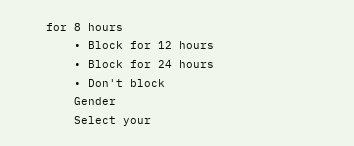for 8 hours
    • Block for 12 hours
    • Block for 24 hours
    • Don't block
    Gender
    Select your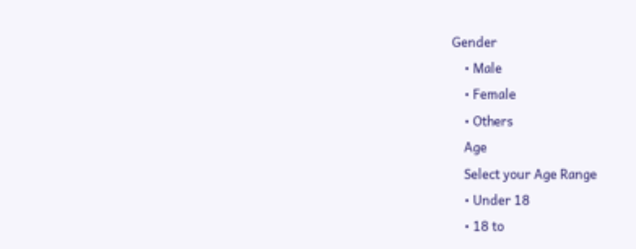Gender
    • Male
    • Female
    • Others
    Age
    Select your Age Range
    • Under 18
    • 18 to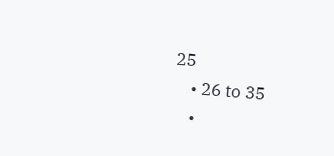25
    • 26 to 35
    •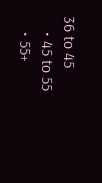36 to 45
    • 45 to 55
    • 55+